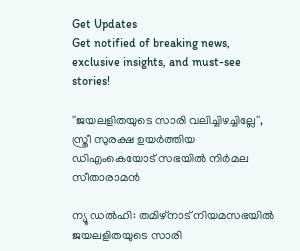Get Updates
Get notified of breaking news, exclusive insights, and must-see stories!

''ജയലളിതയുടെ സാരി വലിച്ചിഴച്ചില്ലേ'', സ്ത്രീ സുരക്ഷ ഉയർത്തിയ ഡിഎംകെയോട് സഭയിൽ നിർമല സീതാരാമൻ

ന്യൂ ഡല്‍ഹി: തമിഴ്‌നാട് നിയമസഭയില്‍ ജയലളിതയുടെ സാരി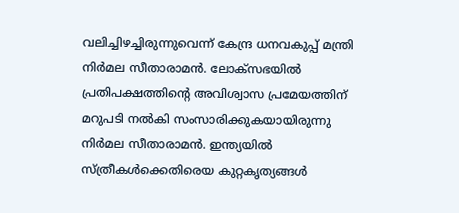വലിച്ചിഴച്ചിരുന്നുവെന്ന് കേന്ദ്ര ധനവകുപ്പ് മന്ത്രി നിര്‍മല സീതാരാമന്‍. ലോക്‌സഭയില്‍ പ്രതിപക്ഷത്തിന്റെ അവിശ്വാസ പ്രമേയത്തിന് മറുപടി നല്‍കി സംസാരിക്കുകയായിരുന്നു നിര്‍മല സീതാരാമന്‍. ഇന്ത്യയില്‍ സ്ത്രീകള്‍ക്കെതിരെയ കുറ്റകൃത്യങ്ങള്‍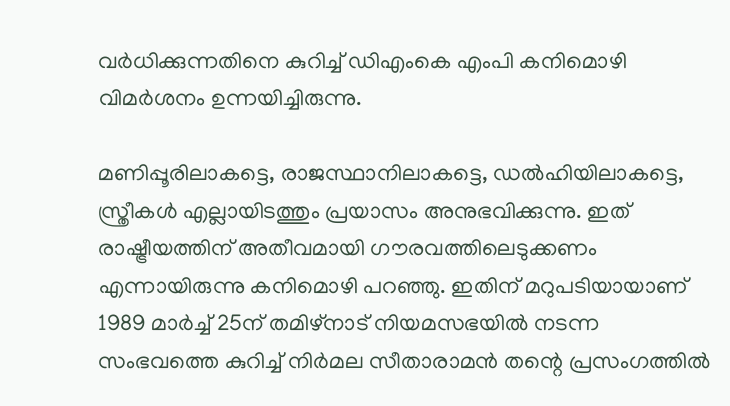വര്‍ധിക്കുന്നതിനെ കുറിച്ച് ഡിഎംകെ എംപി കനിമൊഴി വിമര്‍ശനം ഉന്നയിച്ചിരുന്നു.

മണിപ്പൂരിലാകട്ടെ, രാജസ്ഥാനിലാകട്ടെ, ഡല്‍ഹിയിലാകട്ടെ, സ്ത്രീകള്‍ എല്ലായിടത്തും പ്രയാസം അനുഭവിക്കുന്നു. ഇത് രാഷ്ട്രീയത്തിന് അതീവമായി ഗൗരവത്തിലെടുക്കണം എന്നായിരുന്നു കനിമൊഴി പറഞ്ഞു. ഇതിന് മറുപടിയായാണ് 1989 മാര്‍ച്ച് 25ന് തമിഴ്‌നാട് നിയമസഭയില്‍ നടന്ന സംഭവത്തെ കുറിച്ച് നിര്‍മല സീതാരാമന്‍ തന്റെ പ്രസംഗത്തില്‍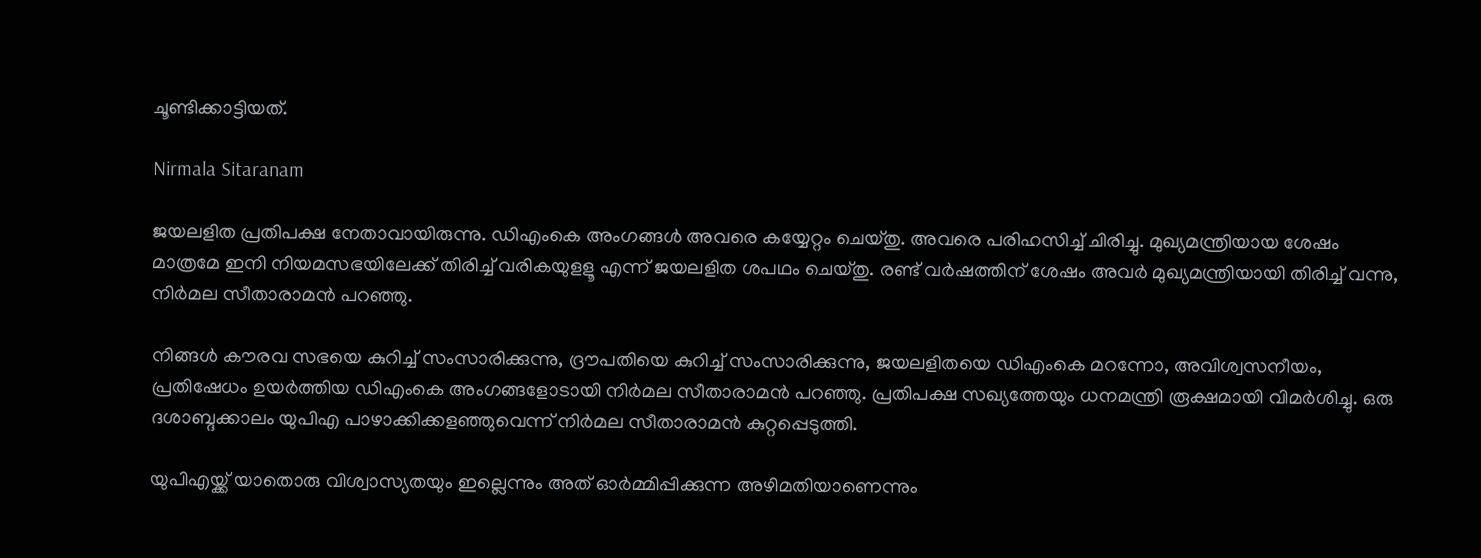ചൂണ്ടിക്കാട്ടിയത്.

Nirmala Sitaranam

ജയലളിത പ്രതിപക്ഷ നേതാവായിരുന്നു. ഡിഎംകെ അംഗങ്ങള്‍ അവരെ കയ്യേറ്റം ചെയ്തു. അവരെ പരിഹസിച്ച് ചിരിച്ചു. മുഖ്യമന്ത്രിയായ ശേഷം മാത്രമേ ഇനി നിയമസഭയിലേക്ക് തിരിച്ച് വരികയുളളൂ എന്ന് ജയലളിത ശപഥം ചെയ്തു. രണ്ട് വര്‍ഷത്തിന് ശേഷം അവര്‍ മുഖ്യമന്ത്രിയായി തിരിച്ച് വന്നു, നിര്‍മല സീതാരാമന്‍ പറഞ്ഞു.

നിങ്ങള്‍ കൗരവ സഭയെ കുറിച്ച് സംസാരിക്കുന്നു, ദ്രൗപതിയെ കുറിച്ച് സംസാരിക്കുന്നു, ജയലളിതയെ ഡിഎംകെ മറന്നോ, അവിശ്വസനീയം, പ്രതിഷേധം ഉയര്‍ത്തിയ ഡിഎംകെ അംഗങ്ങളോടായി നിര്‍മല സീതാരാമന്‍ പറഞ്ഞു. പ്രതിപക്ഷ സഖ്യത്തേയും ധനമന്ത്രി രൂക്ഷമായി വിമര്‍ശിച്ചു. ഒരു ദശാബ്ദക്കാലം യുപിഎ പാഴാക്കിക്കളഞ്ഞുവെന്ന് നിര്‍മല സീതാരാമന്‍ കുറ്റപ്പെടുത്തി.

യുപിഎയ്ക്ക് യാതൊരു വിശ്വാസ്യതയും ഇല്ലെന്നും അത് ഓര്‍മ്മിപ്പിക്കുന്ന അഴിമതിയാണെന്നും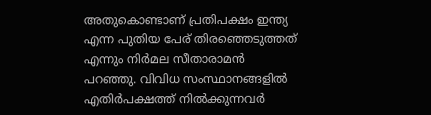അതുകൊണ്ടാണ് പ്രതിപക്ഷം ഇന്ത്യ എന്ന പുതിയ പേര് തിരഞ്ഞെടുത്തത് എന്നും നിര്‍മല സീതാരാമന്‍ പറഞ്ഞു. വിവിധ സംസ്ഥാനങ്ങളില്‍ എതിര്‍പക്ഷത്ത് നില്‍ക്കുന്നവര്‍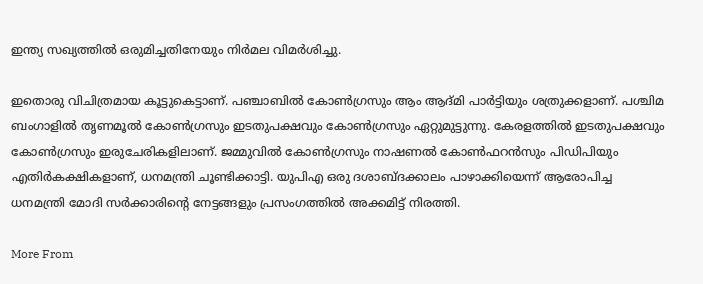ഇന്ത്യ സഖ്യത്തില്‍ ഒരുമിച്ചതിനേയും നിര്‍മല വിമര്‍ശിച്ചു.

ഇതൊരു വിചിത്രമായ കൂട്ടുകെട്ടാണ്. പഞ്ചാബില്‍ കോണ്‍ഗ്രസും ആം ആദ്മി പാര്‍ട്ടിയും ശത്രുക്കളാണ്. പശ്ചിമ ബംഗാളില്‍ തൃണമൂല്‍ കോണ്‍ഗ്രസും ഇടതുപക്ഷവും കോണ്‍ഗ്രസും ഏറ്റുമുട്ടുന്നു. കേരളത്തില്‍ ഇടതുപക്ഷവും കോണ്‍ഗ്രസും ഇരുചേരികളിലാണ്. ജമ്മുവില്‍ കോണ്‍ഗ്രസും നാഷണല്‍ കോണ്‍ഫറന്‍സും പിഡിപിയും എതിര്‍കക്ഷികളാണ്, ധനമന്ത്രി ചൂണ്ടിക്കാട്ടി. യുപിഎ ഒരു ദശാബ്ദക്കാലം പാഴാക്കിയെന്ന് ആരോപിച്ച ധനമന്ത്രി മോദി സര്‍ക്കാരിന്റെ നേട്ടങ്ങളും പ്രസംഗത്തില്‍ അക്കമിട്ട് നിരത്തി.

More From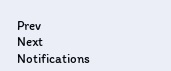Prev
Next
Notifications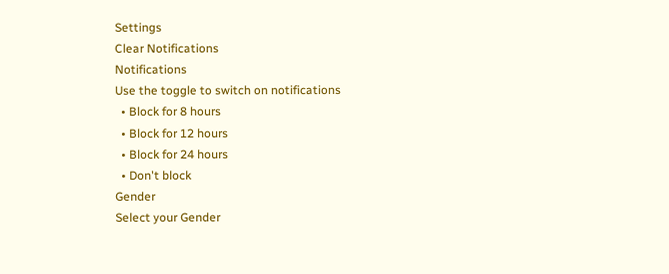Settings
Clear Notifications
Notifications
Use the toggle to switch on notifications
  • Block for 8 hours
  • Block for 12 hours
  • Block for 24 hours
  • Don't block
Gender
Select your Gender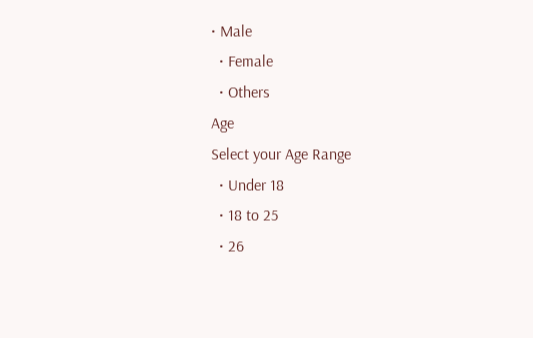• Male
  • Female
  • Others
Age
Select your Age Range
  • Under 18
  • 18 to 25
  • 26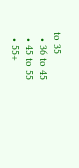to 35
  • 36 to 45
  • 45 to 55
  • 55+